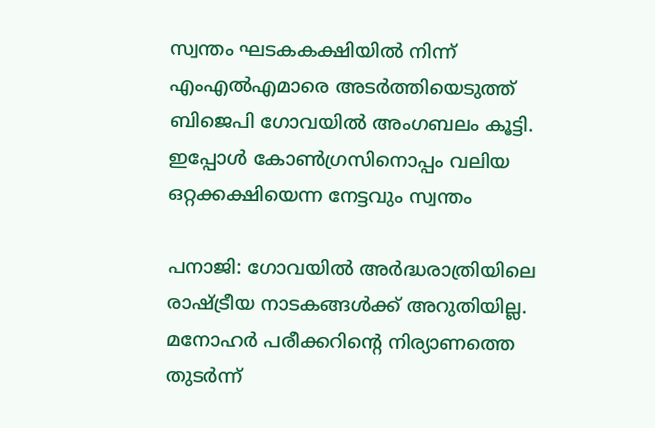സ്വന്തം ഘടകകക്ഷിയിൽ നിന്ന് എംഎൽഎമാരെ അട‍ർത്തിയെടുത്ത് ബിജെപി ഗോവയിൽ അംഗബലം കൂട്ടി. ഇപ്പോൾ കോൺഗ്രസിനൊപ്പം വലിയ ഒറ്റക്കക്ഷിയെന്ന നേട്ടവും സ്വന്തം

പനാജി: ഗോവയിൽ അ‍ര്‍ദ്ധരാത്രിയിലെ രാഷ്ട്രീയ നാടകങ്ങൾക്ക് അറുതിയില്ല. മനോഹര്‍ പരീക്കറിന്റെ നിര്യാണത്തെ തുട‍ര്‍ന്ന്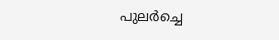പുലര്‍ച്ചെ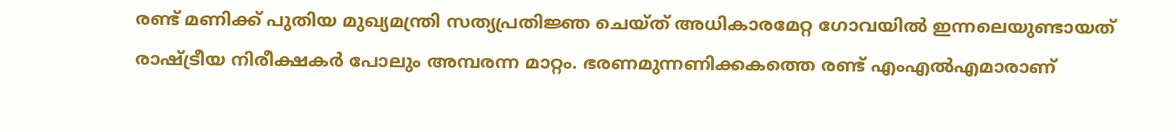രണ്ട് മണിക്ക് പുതിയ മുഖ്യമന്ത്രി സത്യപ്രതിജ്ഞ ചെയ്ത് അധികാരമേറ്റ ഗോവയിൽ ഇന്നലെയുണ്ടായത് രാഷ്ട്രീയ നിരീക്ഷകര്‍ പോലും അമ്പരന്ന മാറ്റം. ഭരണമുന്നണിക്കകത്തെ രണ്ട് എംഎൽഎമാരാണ്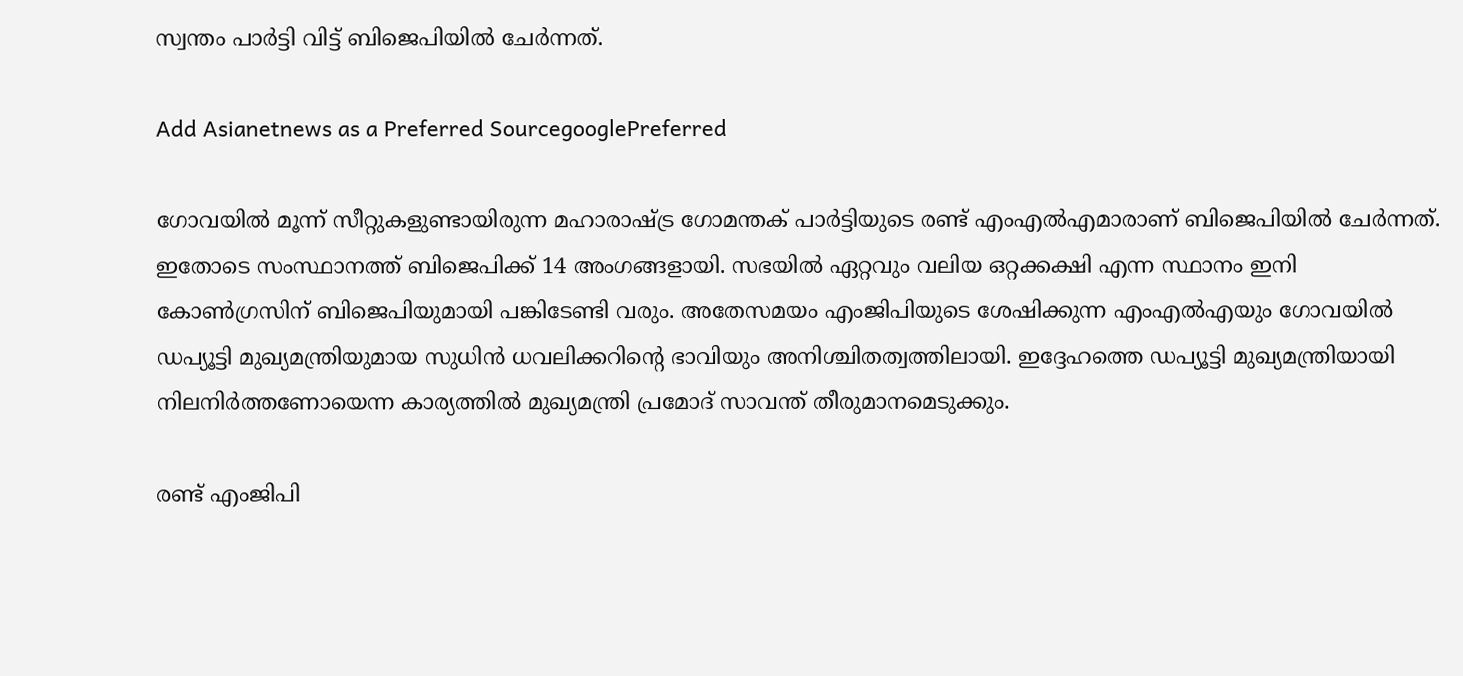സ്വന്തം പാര്‍ട്ടി വിട്ട് ബിജെപിയിൽ ചേര്‍ന്നത്.

Add Asianetnews as a Preferred SourcegooglePreferred

ഗോവയിൽ മൂന്ന് സീറ്റുകളുണ്ടായിരുന്ന മഹാരാഷ്ട്ര ഗോമന്തക് പാര്‍ട്ടിയുടെ രണ്ട് എംഎൽഎമാരാണ് ബിജെപിയിൽ ചേര്‍ന്നത്. ഇതോടെ സംസ്ഥാനത്ത് ബിജെപിക്ക് 14 അംഗങ്ങളായി. സഭയിൽ ഏറ്റവും വലിയ ഒറ്റക്കക്ഷി എന്ന സ്ഥാനം ഇനി കോൺഗ്രസിന് ബിജെപിയുമായി പങ്കിടേണ്ടി വരും. അതേസമയം എംജിപിയുടെ ശേഷിക്കുന്ന എംഎൽഎയും ഗോവയിൽ ഡപ്യൂട്ടി മുഖ്യമന്ത്രിയുമായ സുധിൻ ധവലിക്കറിന്റെ ഭാവിയും അനിശ്ചിതത്വത്തിലായി. ഇദ്ദേഹത്തെ ഡപ്യൂട്ടി മുഖ്യമന്ത്രിയായി നിലനിര്‍ത്തണോയെന്ന കാര്യത്തിൽ മുഖ്യമന്ത്രി പ്രമോദ് സാവന്ത് തീരുമാനമെടുക്കും.

രണ്ട് എംജിപി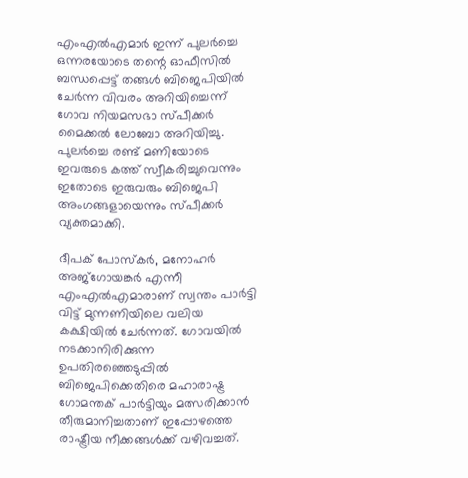എംഎൽഎമാ‍ര്‍ ഇന്ന് പുലര്‍ച്ചെ ഒന്നരയോടെ തന്റെ ഓഫീസിൽ ബന്ധപ്പെട്ട് തങ്ങൾ ബിജെപിയിൽ ചേര്‍ന്ന വിവരം അറിയിച്ചെന്ന് ഗോവ നിയമസഭാ സ്പീക്കര്‍ മൈക്കൽ ലോബോ അറിയിച്ചു. പുലര്‍ച്ചെ രണ്ട് മണിയോടെ ഇവരുടെ കത്ത് സ്വീകരിച്ചുവെന്നും ഇതോടെ ഇരുവരും ബിജെപി അംഗങ്ങളായെന്നും സ്പീക്കര്‍ വ്യക്തമാക്കി.

ദീപക് പോസ്‌കര്‍, മനോഹര്‍ അജ്ഗോയങ്കര്‍ എന്നീ എംഎൽഎമാരാണ് സ്വന്തം പാര്‍ട്ടി വിട്ട് മുന്നണിയിലെ വലിയ കക്ഷിയിൽ ചേര്‍ന്നത്. ഗോവയിൽ നടക്കാനിരിക്കുന്ന ഉപതിരഞ്ഞെടുപ്പിൽ ബിജെപിക്കെതിരെ മഹാരാഷ്ട്ര ഗോമന്തക് പാര്‍ട്ടിയും മത്സരിക്കാൻ തീരുമാനിച്ചതാണ് ഇപ്പോഴത്തെ രാഷ്ട്രീയ നീക്കങ്ങള്‍ക്ക് വഴിവച്ചത്.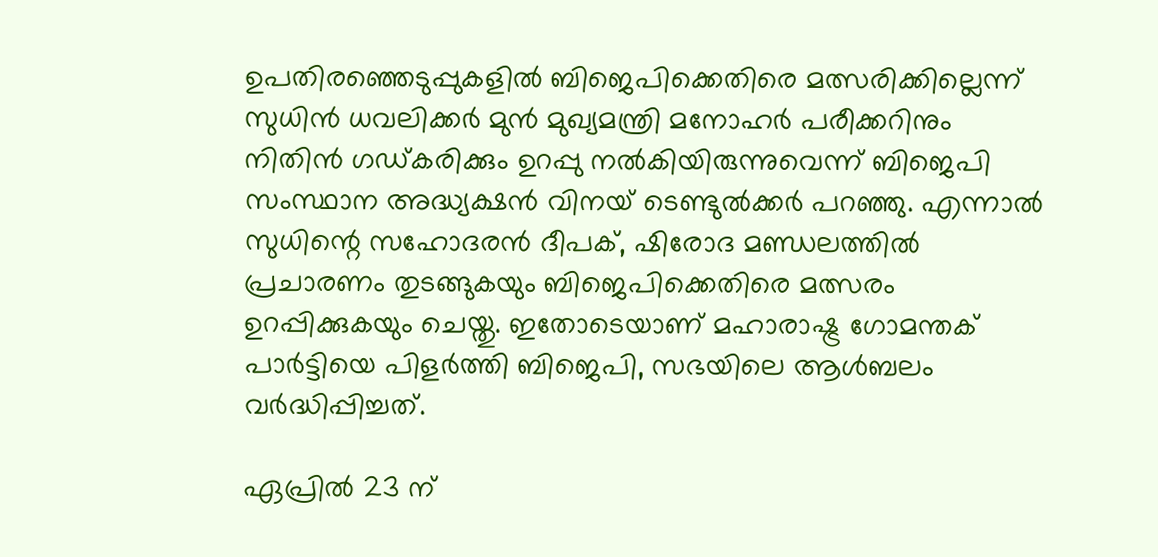ഉപതിരഞ്ഞെടുപ്പുകളിൽ ബിജെപിക്കെതിരെ മത്സരിക്കില്ലെന്ന് സുധിൻ ധവലിക്ക‍ര്‍ മുൻ മുഖ്യമന്ത്രി മനോഹര്‍ പരീക്കറിനും നിതിൻ ഗഡ്‌കരിക്കും ഉറപ്പു നൽകിയിരുന്നുവെന്ന് ബിജെപി സംസ്ഥാന അദ്ധ്യക്ഷൻ വിനയ് ടെണ്ടുൽക്ക‍ര്‍ പറഞ്ഞു. എന്നാൽ സുധിന്റെ സഹോദരൻ ദീപക്, ഷിരോദ മണ്ഡലത്തിൽ പ്രചാരണം തുടങ്ങുകയും ബിജെപിക്കെതിരെ മത്സരം ഉറപ്പിക്കുകയും ചെയ്തു. ഇതോടെയാണ് മഹാരാഷ്ട്ര ഗോമന്തക് പാര്‍ട്ടിയെ പിളര്‍ത്തി ബിജെപി, സഭയിലെ ആൾബലം വര്‍ദ്ധിപ്പിച്ചത്.

ഏപ്രിൽ 23 ന്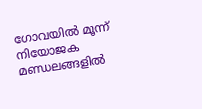ഗോവയിൽ മൂന്ന് നിയോജക മണ്ഡലങ്ങളിൽ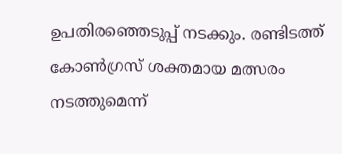ഉപതിരഞ്ഞെടുപ്പ് നടക്കും. രണ്ടിടത്ത് കോൺഗ്രസ് ശക്തമായ മത്സരം നടത്തുമെന്ന്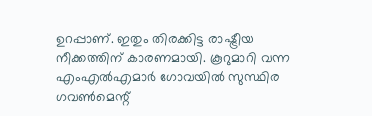ഉറപ്പാണ്. ഇതും തിരക്കിട്ട രാഷ്ട്രീയ നീക്കത്തിന് കാരണമായി. കൂറുമാറി വന്ന എംഎൽഎമാ‍ര്‍ ഗോവയിൽ സുസ്ഥിര ഗവൺമെന്റ്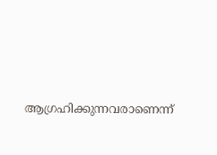ആഗ്രഹിക്കുന്നവരാണെന്ന്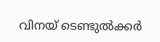വിനയ് ടെണ്ടുൽക്ക‍ര്‍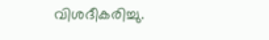വിശദീകരിച്ചു.